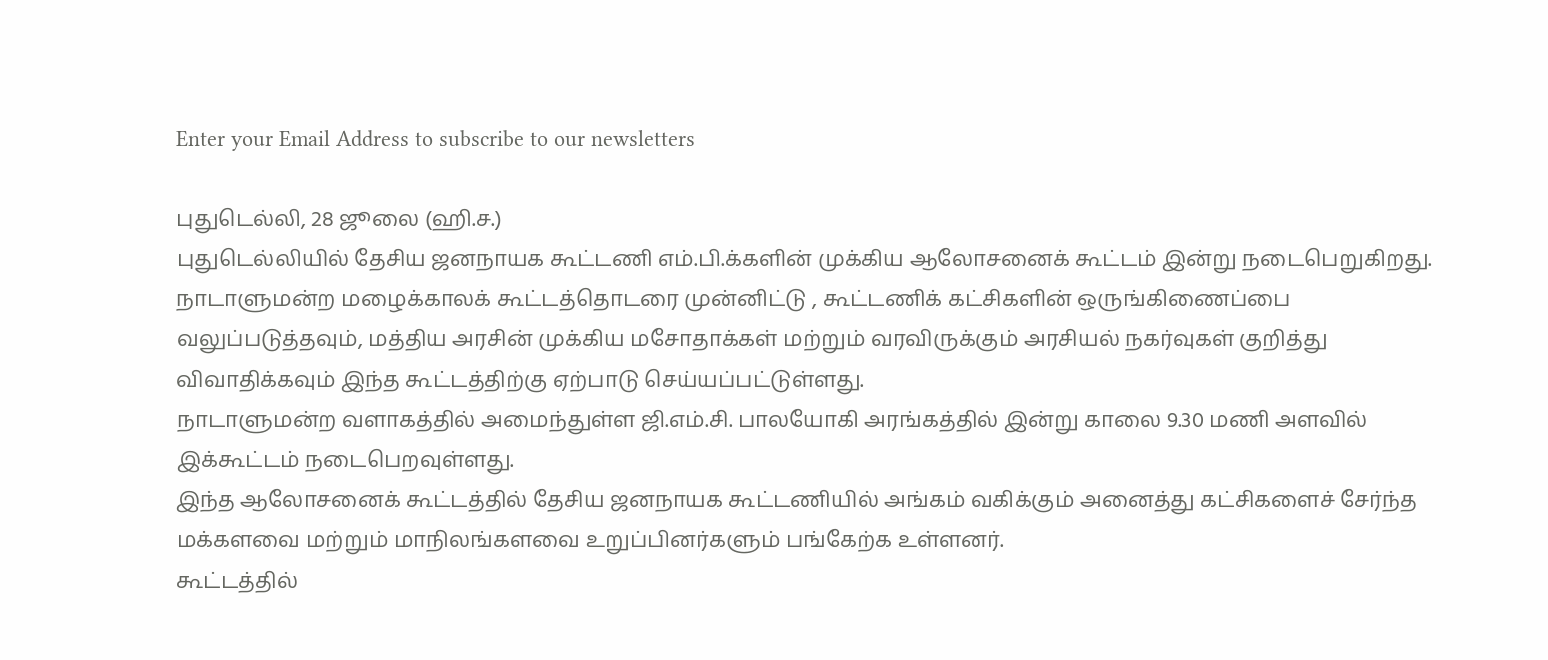Enter your Email Address to subscribe to our newsletters

புதுடெல்லி, 28 ஜூலை (ஹி.ச.)
புதுடெல்லியில் தேசிய ஜனநாயக கூட்டணி எம்.பி.க்களின் முக்கிய ஆலோசனைக் கூட்டம் இன்று நடைபெறுகிறது.
நாடாளுமன்ற மழைக்காலக் கூட்டத்தொடரை முன்னிட்டு , கூட்டணிக் கட்சிகளின் ஒருங்கிணைப்பை வலுப்படுத்தவும், மத்திய அரசின் முக்கிய மசோதாக்கள் மற்றும் வரவிருக்கும் அரசியல் நகர்வுகள் குறித்து விவாதிக்கவும் இந்த கூட்டத்திற்கு ஏற்பாடு செய்யப்பட்டுள்ளது.
நாடாளுமன்ற வளாகத்தில் அமைந்துள்ள ஜி.எம்.சி. பாலயோகி அரங்கத்தில் இன்று காலை 9.30 மணி அளவில் இக்கூட்டம் நடைபெறவுள்ளது.
இந்த ஆலோசனைக் கூட்டத்தில் தேசிய ஜனநாயக கூட்டணியில் அங்கம் வகிக்கும் அனைத்து கட்சிகளைச் சேர்ந்த மக்களவை மற்றும் மாநிலங்களவை உறுப்பினர்களும் பங்கேற்க உள்ளனர்.
கூட்டத்தில்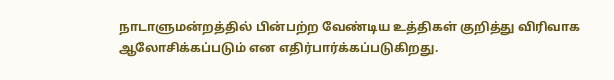நாடாளுமன்றத்தில் பின்பற்ற வேண்டிய உத்திகள் குறித்து விரிவாக ஆலோசிக்கப்படும் என எதிர்பார்க்கப்படுகிறது.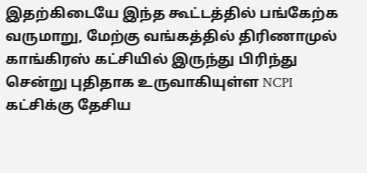இதற்கிடையே இந்த கூட்டத்தில் பங்கேற்க வருமாறு, மேற்கு வங்கத்தில் திரிணாமுல் காங்கிரஸ் கட்சியில் இருந்து பிரிந்து சென்று புதிதாக உருவாகியுள்ள NCPI கட்சிக்கு தேசிய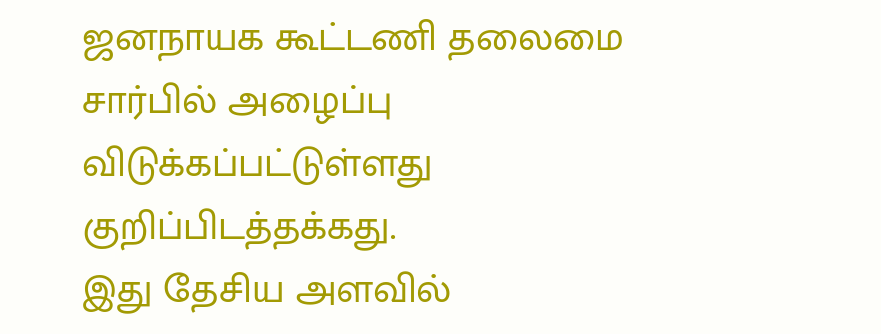ஜனநாயக கூட்டணி தலைமை சார்பில் அழைப்பு விடுக்கப்பட்டுள்ளது குறிப்பிடத்தக்கது.
இது தேசிய அளவில்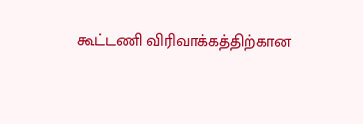கூட்டணி விரிவாக்கத்திற்கான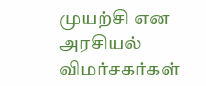முயற்சி என அரசியல் விமர்சகர்கள்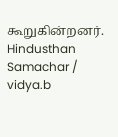கூறுகின்றனர்.
Hindusthan Samachar / vidya.b